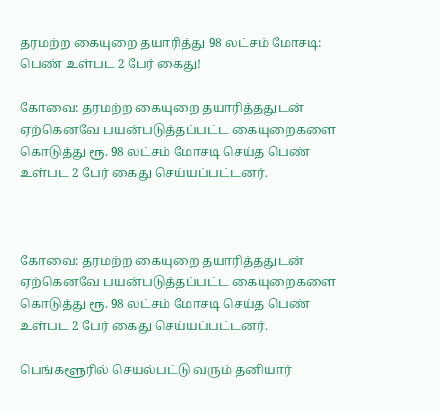தரமற்ற கையுறை தயாரித்து 98 லட்சம் மோசடி: பெண் உள்பட 2 பேர் கைது!

கோவை: தரமற்ற கையுறை தயாரித்ததுடன் ஏற்கெனவே பயன்படுத்தப்பட்ட கையுறைகளை கொடுத்து ரூ. 98 லட்சம் மோசடி செய்த பெண் உள்பட 2 பேர் கைது செய்யப்பட்டனர்.



கோவை: தரமற்ற கையுறை தயாரித்ததுடன் ஏற்கெனவே பயன்படுத்தப்பட்ட கையுறைகளை கொடுத்து ரூ. 98 லட்சம் மோசடி செய்த பெண் உள்பட 2 பேர் கைது செய்யப்பட்டனர்.

பெங்களூரில் செயல்பட்டு வரும் தனியார்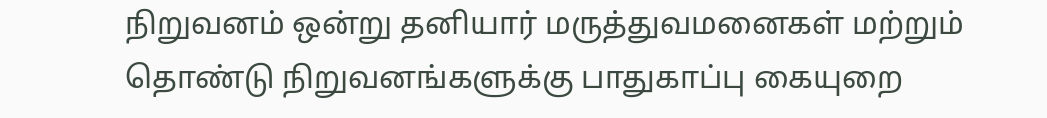நிறுவனம் ஒன்று தனியார் மருத்துவமனைகள் மற்றும் தொண்டு நிறுவனங்களுக்கு பாதுகாப்பு கையுறை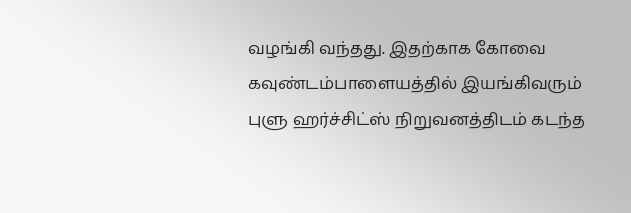வழங்கி வந்தது. இதற்காக கோவை கவுண்டம்பாளையத்தில் இயங்கிவரும் புளு ஹர்ச்சிட்ஸ் நிறுவனத்திடம் கடந்த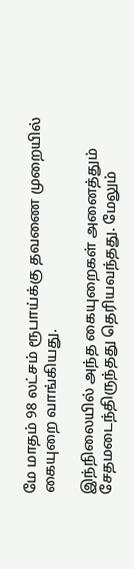மே மாதம் 98 லட்சம் ரூபாய்க்கு தவணை முறையில் கையுறை வாங்கியது.

இந்நிலையில் அந்த கையுறைகள் அனைத்தும் சேதமடைந்திருந்தது தெரியவந்தது. மேலும்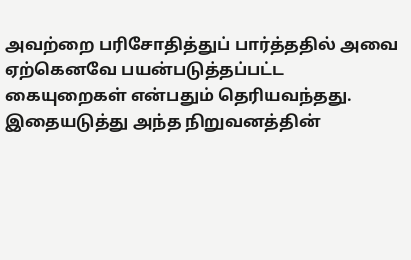அவற்றை பரிசோதித்துப் பார்த்ததில் அவை ஏற்கெனவே பயன்படுத்தப்பட்ட கையுறைகள் என்பதும் தெரியவந்தது. இதையடுத்து அந்த நிறுவனத்தின்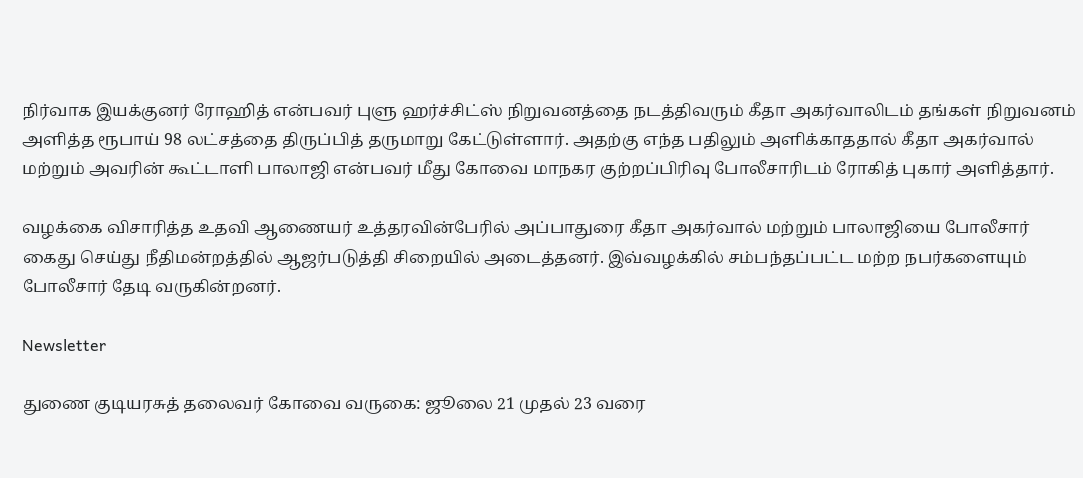நிர்வாக இயக்குனர் ரோஹித் என்பவர் புளு ஹர்ச்சிட்ஸ் நிறுவனத்தை நடத்திவரும் கீதா அகர்வாலிடம் தங்கள் நிறுவனம் அளித்த ரூபாய் 98 லட்சத்தை திருப்பித் தருமாறு கேட்டுள்ளார். அதற்கு எந்த பதிலும் அளிக்காததால் கீதா அகர்வால் மற்றும் அவரின் கூட்டாளி பாலாஜி என்பவர் மீது கோவை மாநகர குற்றப்பிரிவு போலீசாரிடம் ரோகித் புகார் அளித்தார்.

வழக்கை விசாரித்த உதவி ஆணையர் உத்தரவின்பேரில் அப்பாதுரை கீதா அகர்வால் மற்றும் பாலாஜியை போலீசார் கைது செய்து நீதிமன்றத்தில் ஆஜர்படுத்தி சிறையில் அடைத்தனர். இவ்வழக்கில் சம்பந்தப்பட்ட மற்ற நபர்களையும் போலீசார் தேடி வருகின்றனர்.

Newsletter

துணை குடியரசுத் தலைவர் கோவை வருகை: ஜூலை 21 முதல் 23 வரை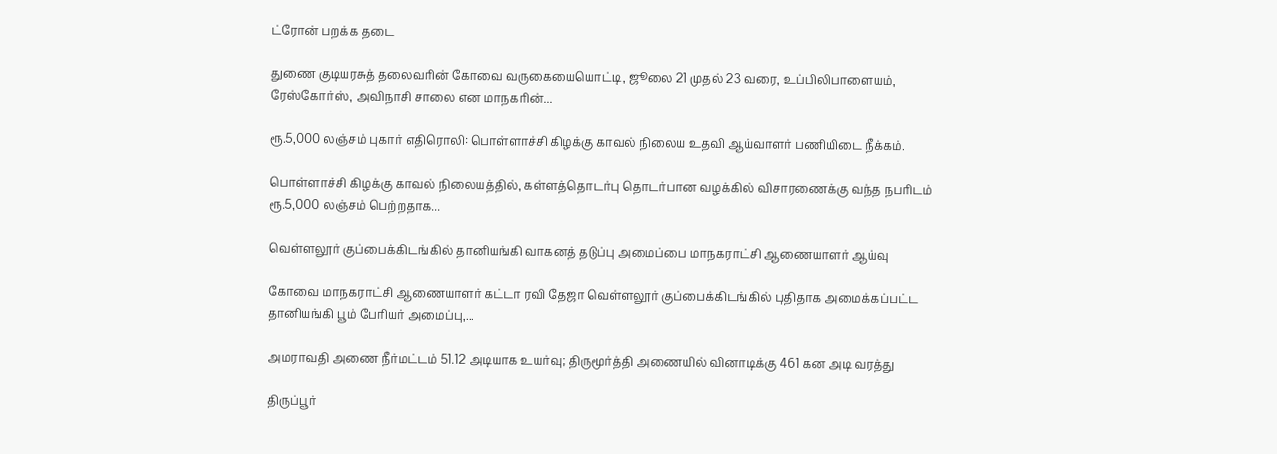ட்ரோன் பறக்க தடை

துணை குடியரசுத் தலைவரின் கோவை வருகையையொட்டி, ஜூலை 21 முதல் 23 வரை, உப்பிலிபாளையம், ரேஸ்கோர்ஸ், அவிநாசி சாலை என மாநகரின்...

ரூ.5,000 லஞ்சம் புகார் எதிரொலி: பொள்ளாச்சி கிழக்கு காவல் நிலைய உதவி ஆய்வாளர் பணியிடை நீக்கம்.

பொள்ளாச்சி கிழக்கு காவல் நிலையத்தில், கள்ளத்தொடர்பு தொடர்பான வழக்கில் விசாரணைக்கு வந்த நபரிடம் ரூ.5,000 லஞ்சம் பெற்றதாக...

வெள்ளலூர் குப்பைக்கிடங்கில் தானியங்கி வாகனத் தடுப்பு அமைப்பை மாநகராட்சி ஆணையாளர் ஆய்வு

கோவை மாநகராட்சி ஆணையாளர் கட்டா ரவி தேஜா வெள்ளலூர் குப்பைக்கிடங்கில் புதிதாக அமைக்கப்பட்ட தானியங்கி பூம் பேரியர் அமைப்பு,...

அமராவதி அணை நீர்மட்டம் 51.12 அடியாக உயர்வு; திருமூர்த்தி அணையில் வினாடிக்கு 461 கன அடி வரத்து

திருப்பூர்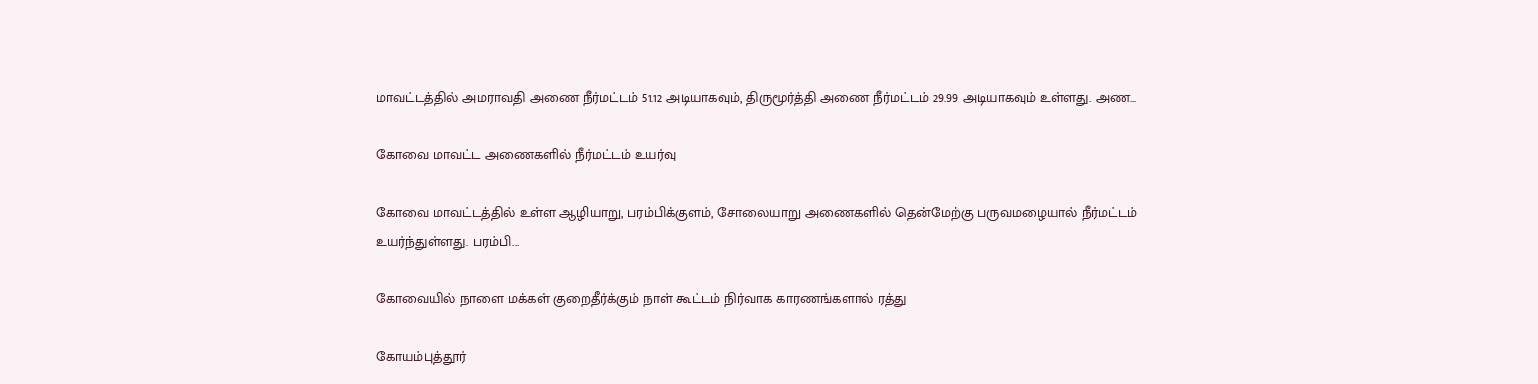மாவட்டத்தில் அமராவதி அணை நீர்மட்டம் 51.12 அடியாகவும், திருமூர்த்தி அணை நீர்மட்டம் 29.99 அடியாகவும் உள்ளது. அண...

கோவை மாவட்ட அணைகளில் நீர்மட்டம் உயர்வு

கோவை மாவட்டத்தில் உள்ள ஆழியாறு, பரம்பிக்குளம், சோலையாறு அணைகளில் தென்மேற்கு பருவமழையால் நீர்மட்டம் உயர்ந்துள்ளது. பரம்பி...

கோவையில் நாளை மக்கள் குறைதீர்க்கும் நாள் கூட்டம் நிர்வாக காரணங்களால் ரத்து

கோயம்புத்தூர்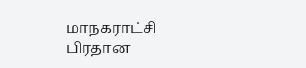மாநகராட்சி பிரதான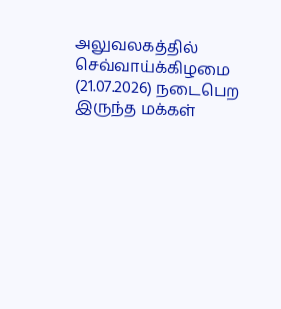அலுவலகத்தில் செவ்வாய்க்கிழமை (21.07.2026) நடைபெற இருந்த மக்கள்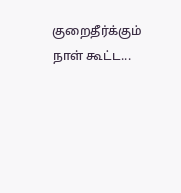குறைதீர்க்கும் நாள் கூட்ட...